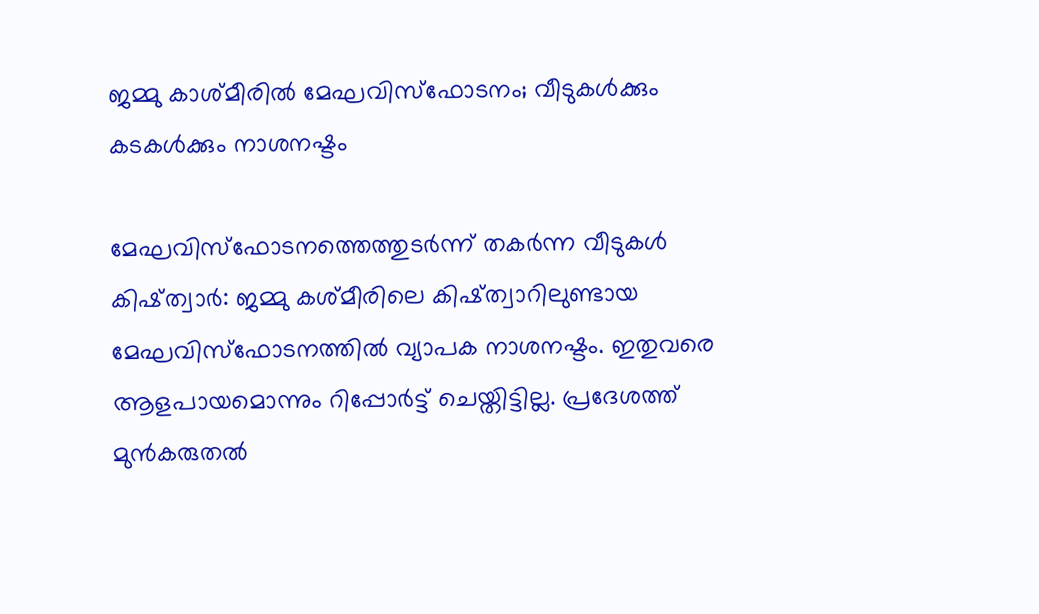ജമ്മു കാശ്മീരിൽ മേഘവിസ്ഫോടനം; വീടുകൾക്കും കടകൾക്കും നാശനഷ്ടം

മേഘവിസ്ഫോടനത്തെത്തുടർന്ന് തകർന്ന വീടുകൾ
കിഷ്ത്വാർ: ജമ്മു കശ്മീരിലെ കിഷ്ത്വാറിലുണ്ടായ മേഘവിസ്ഫോടനത്തിൽ വ്യാപക നാശനഷ്ടം. ഇതുവരെ ആളപായമൊന്നും റിപ്പോർട്ട് ചെയ്തിട്ടില്ല. പ്രദേശത്ത് മുൻകരുതൽ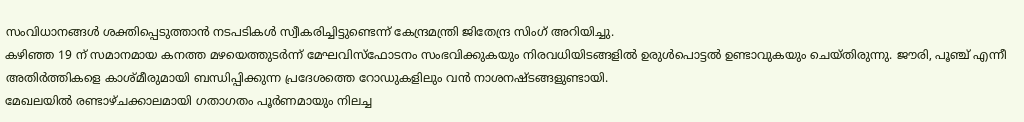സംവിധാനങ്ങൾ ശക്തിപ്പെടുത്താൻ നടപടികൾ സ്വീകരിച്ചിട്ടുണ്ടെന്ന് കേന്ദ്രമന്ത്രി ജിതേന്ദ്ര സിംഗ് അറിയിച്ചു.
കഴിഞ്ഞ 19 ന് സമാനമായ കനത്ത മഴയെത്തുടർന്ന് മേഘവിസ്ഫോടനം സംഭവിക്കുകയും നിരവധിയിടങ്ങളിൽ ഉരുൾപൊട്ടൽ ഉണ്ടാവുകയും ചെയ്തിരുന്നു. ജൗരി, പൂഞ്ച് എന്നീ അതിർത്തികളെ കാശ്മീരുമായി ബന്ധിപ്പിക്കുന്ന പ്രദേശത്തെ റോഡുകളിലും വൻ നാശനഷ്ടങ്ങളുണ്ടായി.
മേഖലയിൽ രണ്ടാഴ്ചക്കാലമായി ഗതാഗതം പൂർണമായും നിലച്ച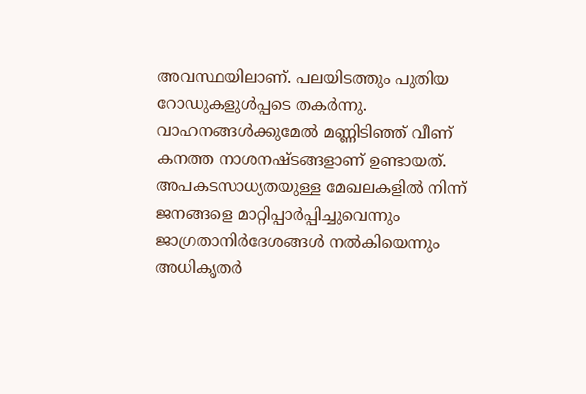അവസ്ഥയിലാണ്. പലയിടത്തും പുതിയ റോഡുകളുൾപ്പടെ തകർന്നു. വാഹനങ്ങൾക്കുമേൽ മണ്ണിടിഞ്ഞ് വീണ് കനത്ത നാശനഷ്ടങ്ങളാണ് ഉണ്ടായത്.
അപകടസാധ്യതയുള്ള മേഖലകളിൽ നിന്ന് ജനങ്ങളെ മാറ്റിപ്പാർപ്പിച്ചുവെന്നും ജാഗ്രതാനിർദേശങ്ങൾ നൽകിയെന്നും അധികൃതർ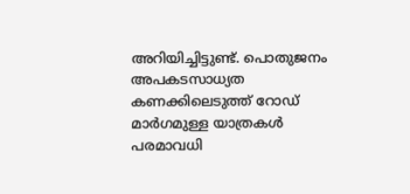അറിയിച്ചിട്ടുണ്ട്. പൊതുജനം അപകടസാധ്യത കണക്കിലെടുത്ത് റോഡ് മാർഗമുള്ള യാത്രകൾ പരമാവധി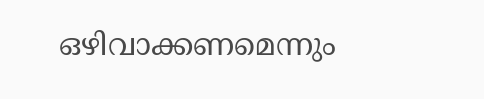ഒഴിവാക്കണമെന്നും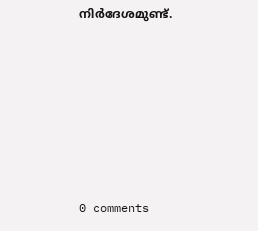നിർദേശമുണ്ട്.









0 comments